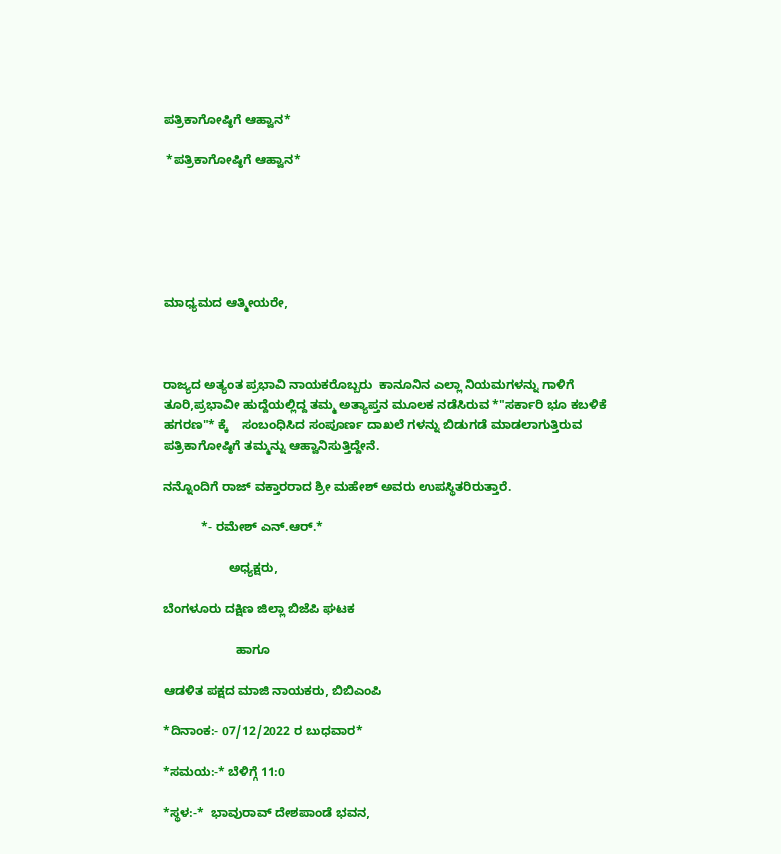ಪತ್ರಿಕಾಗೋಷ್ಠಿಗೆ ಆಹ್ವಾನ*

 *ಪತ್ರಿಕಾಗೋಷ್ಠಿಗೆ ಆಹ್ವಾನ*






ಮಾಧ್ಯಮದ ಆತ್ಮೀಯರೇ,



ರಾಜ್ಯದ ಅತ್ಯಂತ ಪ್ರಭಾವಿ ನಾಯಕರೊಬ್ಬರು  ಕಾನೂನಿನ ಎಲ್ಲಾ ನಿಯಮಗಳನ್ನು ಗಾಳಿಗೆ ತೂರಿ,ಪ್ರಭಾವೀ ಹುದ್ದೆಯಲ್ಲಿದ್ದ ತಮ್ಮ ಅತ್ಯಾಪ್ತನ ಮೂಲಕ ನಡೆಸಿರುವ *"ಸರ್ಕಾರಿ ಭೂ ಕಬಳಿಕೆ ಹಗರಣ"* ಕ್ಕೆ    ಸಂಬಂಧಿಸಿದ ಸಂಪೂರ್ಣ ದಾಖಲೆ ಗಳನ್ನು ಬಿಡುಗಡೆ ಮಾಡಲಾಗುತ್ತಿರುವ  ಪತ್ರಿಕಾಗೋಷ್ಠಿಗೆ ತಮ್ಮನ್ನು ಆಹ್ವಾನಿಸುತ್ತಿದ್ದೇನೆ.

ನನ್ನೊಂದಿಗೆ ರಾಜ್ ವಕ್ತಾರರಾದ ಶ್ರೀ ಮಹೇಶ್ ಅವರು ಉಪಸ್ಥಿತರಿರುತ್ತಾರೆ.

           *- ರಮೇಶ್ ಎನ್.ಆರ್.*

                   ಅಧ್ಯಕ್ಷರು,

ಬೆಂಗಳೂರು ದಕ್ಷಿಣ ಜಿಲ್ಲಾ ಬಿಜೆಪಿ ಘಟಕ

                     ಹಾಗೂ

ಆಡಳಿತ ಪಕ್ಷದ ಮಾಜಿ ನಾಯಕರು, ಬಿಬಿಎಂಪಿ

*ದಿನಾಂಕ:- 07/12/2022 ರ ಬುಧವಾರ*

*ಸಮಯ:-* ಬೆಳಿಗ್ಗೆ 11:0

*ಸ್ಥಳ:-*  ಭಾವುರಾವ್ ದೇಶಪಾಂಡೆ ಭವನ,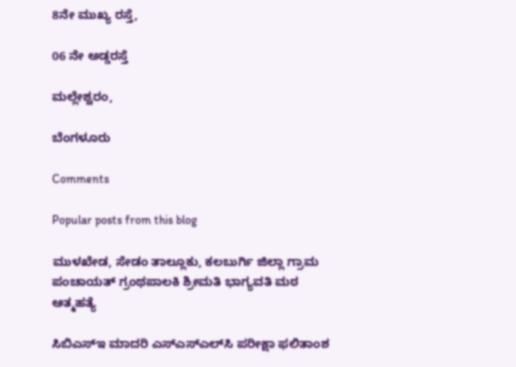8ನೇ ಮುಖ್ಯ ರಸ್ತೆ,

06 ನೇ ಅಡ್ಡರಸ್ತೆ

ಮಲ್ಲೇಶ್ವರಂ,

ಬೆಂಗಳೂರು

Comments

Popular posts from this blog

ಮುಳಖೇಡ, ಸೇಡಂ ತಾಲ್ಲೂಕು, ಕಲಬುರ್ಗಿ ಜಿಲ್ಲಾ ಗ್ರಾಮ ಪಂಚಾಯತ್ ಗ್ರಂಥಪಾಲಕಿ ಶ್ರೀಮತಿ ಭಾಗ್ಯವತಿ ಮಠ ಆತ್ಮಹತ್ಯೆ

ಸಿಬಿಎಸ್‌ಇ ಮಾದರಿ ಎಸ್‌ಎಸ್‌ಎಲ್‌ಸಿ ಪರೀಕ್ಷಾ ಫಲಿತಾಂಶ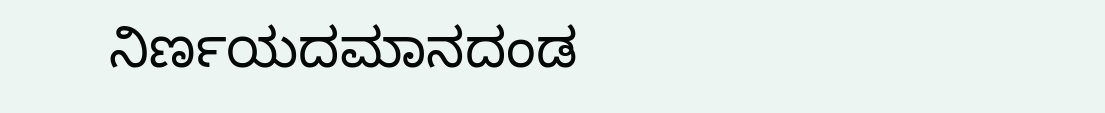ನಿರ್ಣಯದಮಾನದಂಡ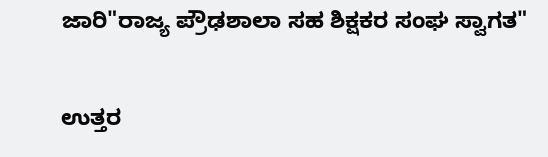ಜಾರಿ"ರಾಜ್ಯ ಪ್ರೌಢಶಾಲಾ ಸಹ ಶಿಕ್ಷಕರ ಸಂಘ ಸ್ವಾಗತ"

ಉತ್ತರ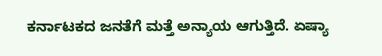ಕರ್ನಾಟಕದ ಜನತೆಗೆ ಮತ್ತೆ ಅನ್ಯಾಯ ಆಗುತ್ತಿದೆ. ಏಷ್ಯಾ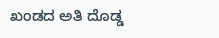ಖಂಡದ ಅತಿ ದೊಡ್ಡ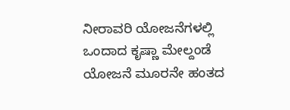ನೀರಾವರಿ ಯೋಜನೆಗಳಲ್ಲಿ ಒಂದಾದ ಕೃಷ್ಣಾ ಮೇಲ್ದಂಡೆ ಯೋಜನೆ ಮೂರನೇ ಹಂತದ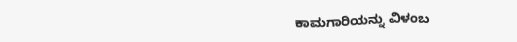ಕಾಮಗಾರಿಯನ್ನು ವಿಳಂಬ